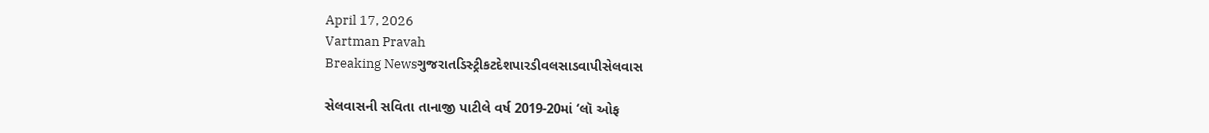April 17, 2026
Vartman Pravah
Breaking Newsગુજરાતડિસ્ટ્રીકટદેશપારડીવલસાડવાપીસેલવાસ

સેલવાસની સવિતા તાનાજી પાટીલે વર્ષ 2019-20માં ‘લૉ ઓફ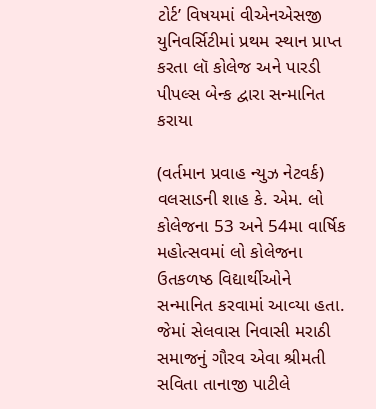ટોર્ટ’ વિષયમાં વીએનએસજી યુનિવર્સિટીમાં પ્રથમ સ્‍થાન પ્રાપ્ત કરતા લૉ કોલેજ અને પારડી પીપલ્‍સ બેન્‍ક દ્વારા સન્‍માનિત કરાયા

(વર્તમાન પ્રવાહ ન્‍યુઝ નેટવર્ક)
વલસાડની શાહ કે. એમ. લો કોલેજના 53 અને 54મા વાર્ષિક મહોત્‍સવમાં લો કોલેજના ઉતકળષ્ઠ વિદ્યાર્થીઓને સન્‍માનિત કરવામાં આવ્‍યા હતા. જેમાં સેલવાસ નિવાસી મરાઠી સમાજનું ગૌરવ એવા શ્રીમતી સવિતા તાનાજી પાટીલે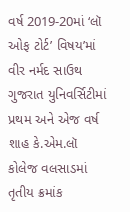વર્ષ 2019-20માં ‘લૉ ઓફ ટોર્ટ’ વિષય’માં વીર નર્મદ સાઉથ ગુજરાત યુનિવર્સિટીમાં પ્રથમ અને એજ વર્ષ શાહ કે.એમ.લૉ કોલેજ વલસાડમાં તૃતીય ક્રમાંક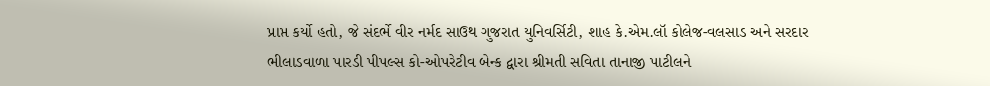પ્રાપ્ત કર્યો હતો, જે સંદર્ભે વીર નર્મદ સાઉથ ગુજરાત યુનિવર્સિટી, શાહ કે.એમ.લૉ કોલેજ-વલસાડ અને સરદાર ભીલાડવાળા પારડી પીપલ્‍સ કો-ઓપરેટીવ બેન્‍ક દ્વારા શ્રીમતી સવિતા તાનાજી પાટીલને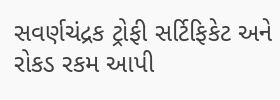સવર્ણચંદ્રક ટ્રોફી સર્ટિફિકેટ અને રોકડ રકમ આપી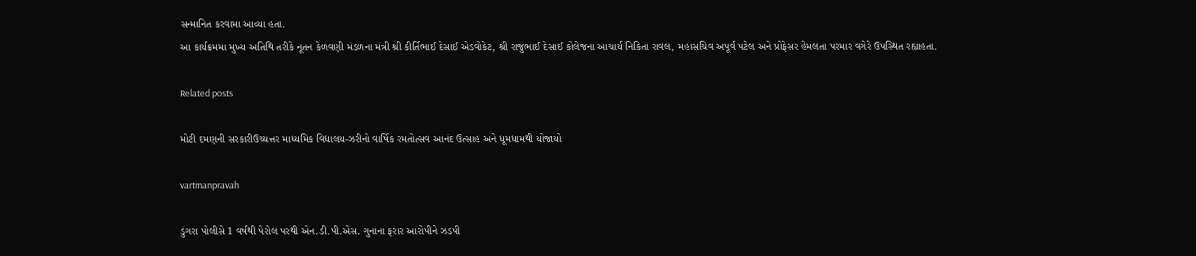સન્‍માનિત કરવામા આવ્‍યા હતા.
આ કાર્યક્રમમા મુખ્‍ય અતિથિ તરીકે નૂતન કેળવણી મંડળના મંત્રી શ્રી કીર્તિભાઈ દેસાઈ એડવોકેટ, શ્રી રાજુભાઈ દેસાઈ કોલેજના આચાર્ય નિકિતા રાવલ, મહાસચિવ અપૂર્વ પટેલ અને પ્રોફેસર હેમલતા પરમાર વગેરે ઉપસ્‍થિત રહ્યાહતા.

Related posts

મોટી દમણની સરકારીઉચ્‍ચત્તર માધ્‍યમિક વિદ્યાલય-ઝરીનો વાર્ષિક રમતોત્‍સવ આનંદ ઉત્‍સાહ અને ધૂમધામથી યોજાયો

vartmanpravah

ડુંગરા પોલીસે 1 વર્ષથી પેરોલ પરથી એન.ડી.પી.એસ. ગુનાના ફરાર આરોપીને ઝડપી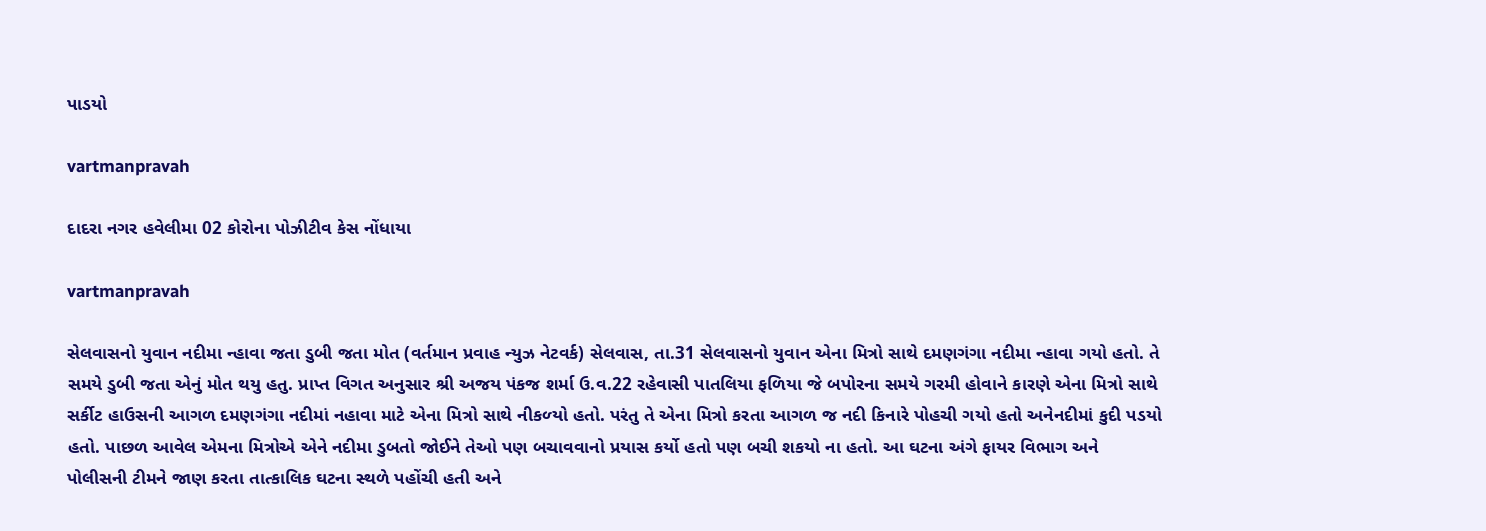પાડયો

vartmanpravah

દાદરા નગર હવેલીમા 02 કોરોના પોઝીટીવ કેસ નોંધાયા

vartmanpravah

સેલવાસનો યુવાન નદીમા ન્‍હાવા જતા ડુબી જતા મોત (વર્તમાન પ્રવાહ ન્‍યુઝ નેટવર્ક) સેલવાસ, તા.31 સેલવાસનો યુવાન એના મિત્રો સાથે દમણગંગા નદીમા ન્‍હાવા ગયો હતો. તે સમયે ડુબી જતા એનું મોત થયુ હતુ. પ્રાપ્ત વિગત અનુસાર શ્રી અજય પંકજ શર્મા ઉ.વ.22 રહેવાસી પાતલિયા ફળિયા જે બપોરના સમયે ગરમી હોવાને કારણે એના મિત્રો સાથે સર્કીટ હાઉસની આગળ દમણગંગા નદીમાં નહાવા માટે એના મિત્રો સાથે નીકળ્‍યો હતો. પરંતુ તે એના મિત્રો કરતા આગળ જ નદી કિનારે પોહચી ગયો હતો અનેનદીમાં કુદી પડયો હતો. પાછળ આવેલ એમના મિત્રોએ એને નદીમા ડુબતો જોઈને તેઓ પણ બચાવવાનો પ્રયાસ કર્યો હતો પણ બચી શકયો ના હતો. આ ઘટના અંગે ફાયર વિભાગ અને પોલીસની ટીમને જાણ કરતા તાત્‍કાલિક ઘટના સ્‍થળે પહોંચી હતી અને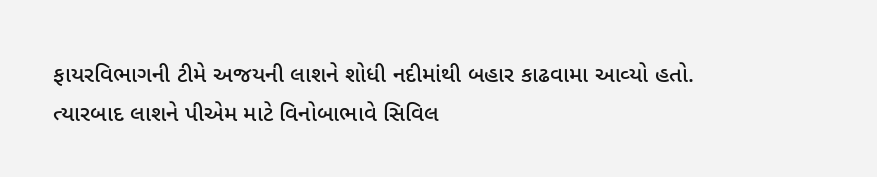ફાયરવિભાગની ટીમે અજયની લાશને શોધી નદીમાંથી બહાર કાઢવામા આવ્‍યો હતો. ત્‍યારબાદ લાશને પીએમ માટે વિનોબાભાવે સિવિલ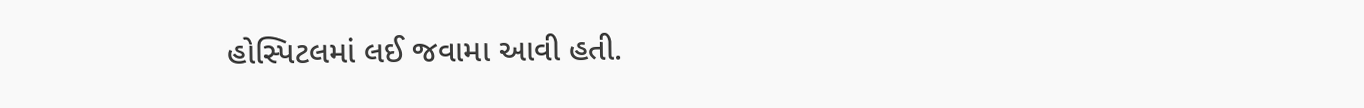હોસ્‍પિટલમાં લઈ જવામા આવી હતી.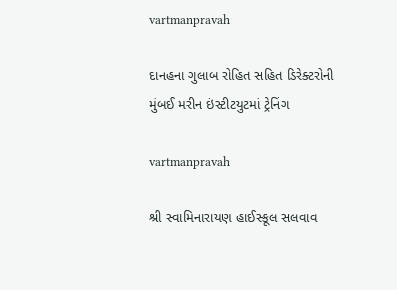vartmanpravah

દાનહના ગુલાબ રોહિત સહિત ડિરેક્‍ટરોની મુંબઈ મરીન ઇંસ્‍ટીટયુટમાં ટ્રેનિંગ

vartmanpravah

શ્રી સ્વામિનારાયણ હાઈસ્કૂલ સલવાવ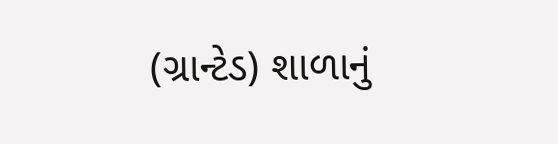(ગ્રાન્ટેડ) શાળાનું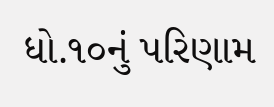ધો.૧૦નું પરિણામ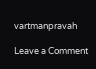vartmanpravah

Leave a Comment